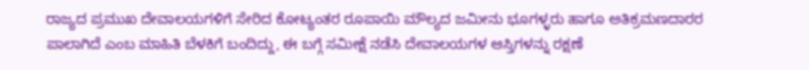ರಾಜ್ಯದ ಪ್ರಮುಖ ದೇವಾಲಯಗಳಿಗೆ ಸೇರಿದ ಕೋಟ್ಯಂತರ ರೂಪಾಯಿ ಮೌಲ್ಯದ ಜಮೀನು ಭೂಗಳ್ಳರು ಹಾಗೂ ಅತಿಕ್ರಮಣದಾರರ ಪಾಲಾಗಿದೆ ಎಂಬ ಮಾಹಿತಿ ಬೆಳಕಿಗೆ ಬಂದಿದ್ದು, ಈ ಬಗ್ಗೆ ಸಮೀಕ್ಷೆ ನಡೆಸಿ ದೇವಾಲಯಗಳ ಆಸ್ತಿಗಳನ್ನು ರಕ್ಷಣೆ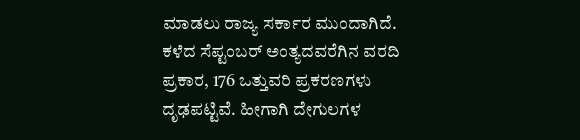ಮಾಡಲು ರಾಜ್ಯ ಸರ್ಕಾರ ಮುಂದಾಗಿದೆ. ಕಳೆದ ಸೆಪ್ಟಂಬರ್ ಅಂತ್ಯದವರೆಗಿನ ವರದಿ ಪ್ರಕಾರ, 176 ಒತ್ತುವರಿ ಪ್ರಕರಣಗಳು ದೃಢಪಟ್ಟಿವೆ. ಹೀಗಾಗಿ ದೇಗುಲಗಳ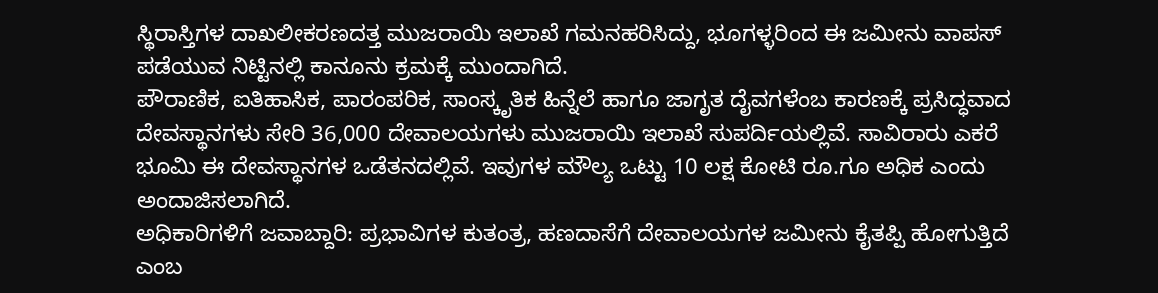ಸ್ಥಿರಾಸ್ತಿಗಳ ದಾಖಲೀಕರಣದತ್ತ ಮುಜರಾಯಿ ಇಲಾಖೆ ಗಮನಹರಿಸಿದ್ದು, ಭೂಗಳ್ಳರಿಂದ ಈ ಜಮೀನು ವಾಪಸ್ ಪಡೆಯುವ ನಿಟ್ಟಿನಲ್ಲಿ ಕಾನೂನು ಕ್ರಮಕ್ಕೆ ಮುಂದಾಗಿದೆ.
ಪೌರಾಣಿಕ, ಐತಿಹಾಸಿಕ, ಪಾರಂಪರಿಕ, ಸಾಂಸ್ಕೃತಿಕ ಹಿನ್ನೆಲೆ ಹಾಗೂ ಜಾಗೃತ ದೈವಗಳೆಂಬ ಕಾರಣಕ್ಕೆ ಪ್ರಸಿದ್ಧವಾದ ದೇವಸ್ಥಾನಗಳು ಸೇರಿ 36,000 ದೇವಾಲಯಗಳು ಮುಜರಾಯಿ ಇಲಾಖೆ ಸುಪರ್ದಿಯಲ್ಲಿವೆ. ಸಾವಿರಾರು ಎಕರೆ ಭೂಮಿ ಈ ದೇವಸ್ಥಾನಗಳ ಒಡೆತನದಲ್ಲಿವೆ. ಇವುಗಳ ಮೌಲ್ಯ ಒಟ್ಟು 10 ಲಕ್ಷ ಕೋಟಿ ರೂ.ಗೂ ಅಧಿಕ ಎಂದು ಅಂದಾಜಿಸಲಾಗಿದೆ.
ಅಧಿಕಾರಿಗಳಿಗೆ ಜವಾಬ್ದಾರಿ: ಪ್ರಭಾವಿಗಳ ಕುತಂತ್ರ, ಹಣದಾಸೆಗೆ ದೇವಾಲಯಗಳ ಜಮೀನು ಕೈತಪ್ಪಿ ಹೋಗುತ್ತಿದೆ ಎಂಬ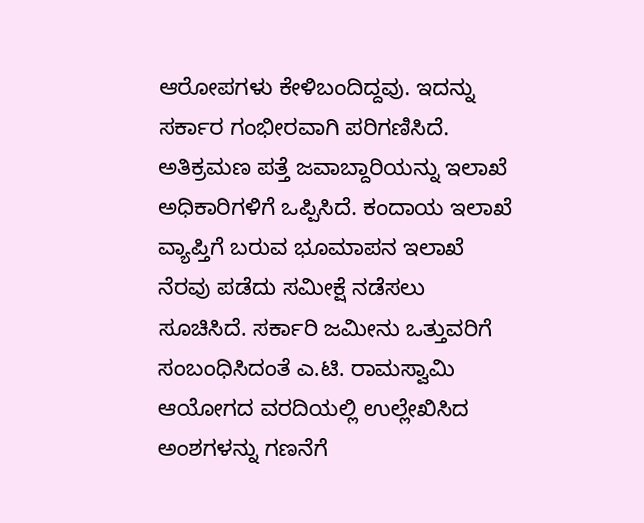ಆರೋಪಗಳು ಕೇಳಿಬಂದಿದ್ದವು. ಇದನ್ನು ಸರ್ಕಾರ ಗಂಭೀರವಾಗಿ ಪರಿಗಣಿಸಿದೆ. ಅತಿಕ್ರಮಣ ಪತ್ತೆ ಜವಾಬ್ದಾರಿಯನ್ನು ಇಲಾಖೆ
ಅಧಿಕಾರಿಗಳಿಗೆ ಒಪ್ಪಿಸಿದೆ. ಕಂದಾಯ ಇಲಾಖೆ ವ್ಯಾಪ್ತಿಗೆ ಬರುವ ಭೂಮಾಪನ ಇಲಾಖೆ ನೆರವು ಪಡೆದು ಸಮೀಕ್ಷೆ ನಡೆಸಲು ಸೂಚಿಸಿದೆ. ಸರ್ಕಾರಿ ಜಮೀನು ಒತ್ತುವರಿಗೆ ಸಂಬಂಧಿಸಿದಂತೆ ಎ.ಟಿ. ರಾಮಸ್ವಾಮಿ ಆಯೋಗದ ವರದಿಯಲ್ಲಿ ಉಲ್ಲೇಖಿಸಿದ ಅಂಶಗಳನ್ನು ಗಣನೆಗೆ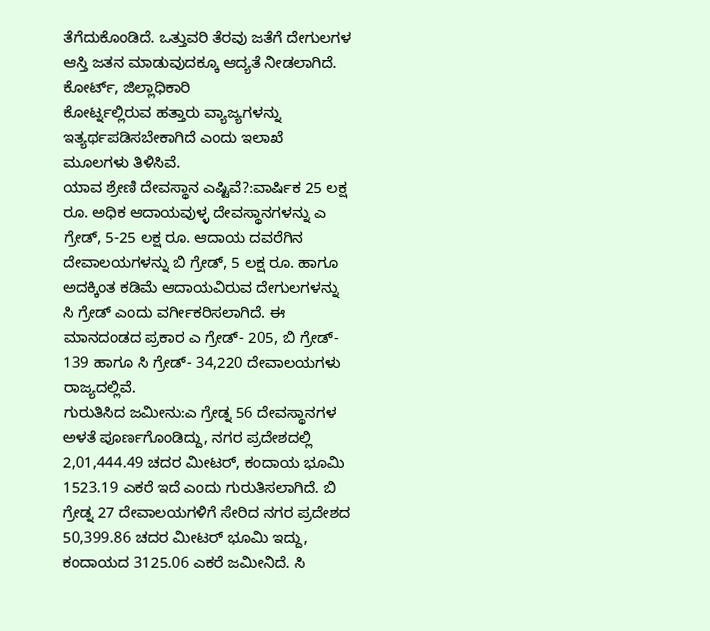ತೆಗೆದುಕೊಂಡಿದೆ. ಒತ್ತುವರಿ ತೆರವು ಜತೆಗೆ ದೇಗುಲಗಳ ಆಸ್ತಿ ಜತನ ಮಾಡುವುದಕ್ಕೂ ಆದ್ಯತೆ ನೀಡಲಾಗಿದೆ. ಕೋರ್ಟ್, ಜಿಲ್ಲಾಧಿಕಾರಿ
ಕೋರ್ಟ್ನಲ್ಲಿರುವ ಹತ್ತಾರು ವ್ಯಾಜ್ಯಗಳನ್ನು ಇತ್ಯರ್ಥಪಡಿಸಬೇಕಾಗಿದೆ ಎಂದು ಇಲಾಖೆ ಮೂಲಗಳು ತಿಳಿಸಿವೆ.
ಯಾವ ಶ್ರೇಣಿ ದೇವಸ್ಥಾನ ಎಷ್ಟಿವೆ?:ವಾರ್ಷಿಕ 25 ಲಕ್ಷ ರೂ. ಅಧಿಕ ಆದಾಯವುಳ್ಳ ದೇವಸ್ಥಾನಗಳನ್ನು ಎ ಗ್ರೇಡ್, 5-25 ಲಕ್ಷ ರೂ. ಆದಾಯ ದವರೆಗಿನ ದೇವಾಲಯಗಳನ್ನು ಬಿ ಗ್ರೇಡ್, 5 ಲಕ್ಷ ರೂ. ಹಾಗೂ ಅದಕ್ಕಿಂತ ಕಡಿಮೆ ಆದಾಯವಿರುವ ದೇಗುಲಗಳನ್ನು ಸಿ ಗ್ರೇಡ್ ಎಂದು ವರ್ಗೀಕರಿಸಲಾಗಿದೆ. ಈ ಮಾನದಂಡದ ಪ್ರಕಾರ ಎ ಗ್ರೇಡ್- 205, ಬಿ ಗ್ರೇಡ್- 139 ಹಾಗೂ ಸಿ ಗ್ರೇಡ್- 34,220 ದೇವಾಲಯಗಳು ರಾಜ್ಯದಲ್ಲಿವೆ.
ಗುರುತಿಸಿದ ಜಮೀನು:ಎ ಗ್ರೇಡ್ನ 56 ದೇವಸ್ಥಾನಗಳ ಅಳತೆ ಪೂರ್ಣಗೊಂಡಿದ್ದು, ನಗರ ಪ್ರದೇಶದಲ್ಲಿ 2,01,444.49 ಚದರ ಮೀಟರ್, ಕಂದಾಯ ಭೂಮಿ 1523.19 ಎಕರೆ ಇದೆ ಎಂದು ಗುರುತಿಸಲಾಗಿದೆ. ಬಿ ಗ್ರೇಡ್ನ 27 ದೇವಾಲಯಗಳಿಗೆ ಸೇರಿದ ನಗರ ಪ್ರದೇಶದ 50,399.86 ಚದರ ಮೀಟರ್ ಭೂಮಿ ಇದ್ದು, ಕಂದಾಯದ 3125.06 ಎಕರೆ ಜಮೀನಿದೆ. ಸಿ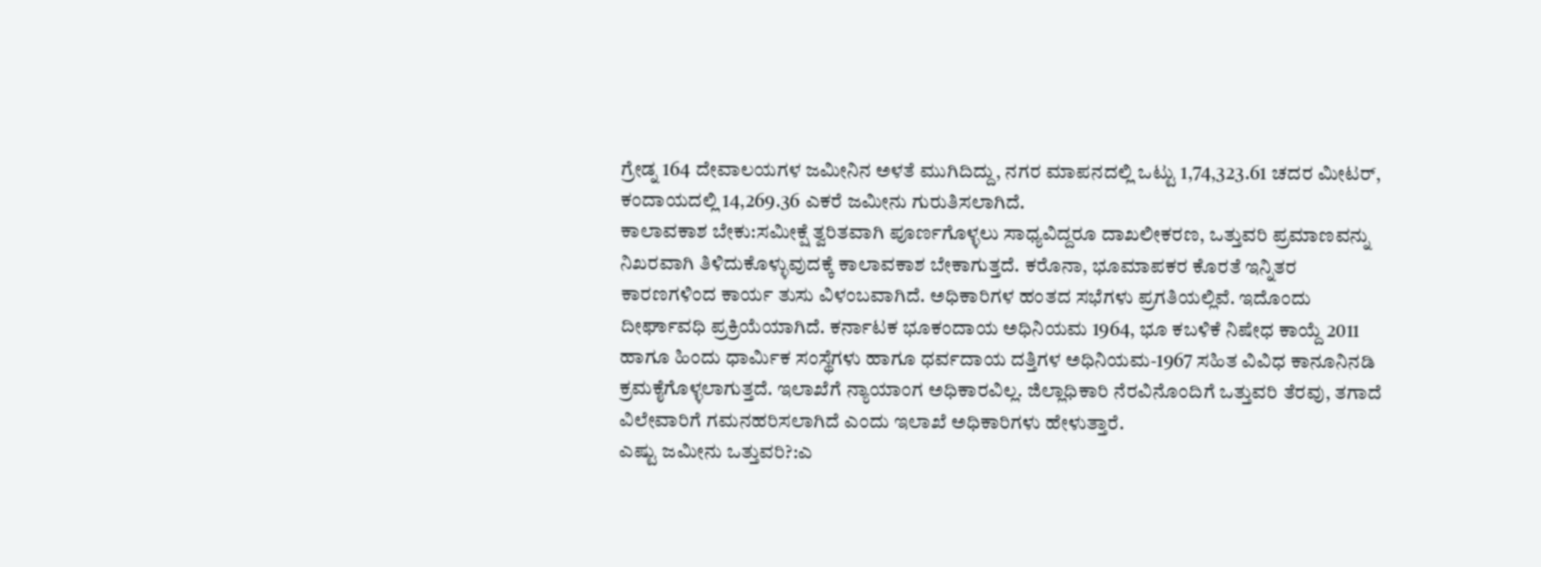ಗ್ರೇಡ್ನ 164 ದೇವಾಲಯಗಳ ಜಮೀನಿನ ಅಳತೆ ಮುಗಿದಿದ್ದು, ನಗರ ಮಾಪನದಲ್ಲಿ ಒಟ್ಟು 1,74,323.61 ಚದರ ಮೀಟರ್, ಕಂದಾಯದಲ್ಲಿ 14,269.36 ಎಕರೆ ಜಮೀನು ಗುರುತಿಸಲಾಗಿದೆ.
ಕಾಲಾವಕಾಶ ಬೇಕು:ಸಮೀಕ್ಷೆ ತ್ವರಿತವಾಗಿ ಪೂರ್ಣಗೊಳ್ಳಲು ಸಾಧ್ಯವಿದ್ದರೂ ದಾಖಲೀಕರಣ, ಒತ್ತುವರಿ ಪ್ರಮಾಣವನ್ನು ನಿಖರವಾಗಿ ತಿಳಿದುಕೊಳ್ಳುವುದಕ್ಕೆ ಕಾಲಾವಕಾಶ ಬೇಕಾಗುತ್ತದೆ. ಕರೊನಾ, ಭೂಮಾಪಕರ ಕೊರತೆ ಇನ್ನಿತರ ಕಾರಣಗಳಿಂದ ಕಾರ್ಯ ತುಸು ವಿಳಂಬವಾಗಿದೆ. ಅಧಿಕಾರಿಗಳ ಹಂತದ ಸಭೆಗಳು ಪ್ರಗತಿಯಲ್ಲಿವೆ. ಇದೊಂದು ದೀರ್ಘಾವಧಿ ಪ್ರಕ್ರಿಯೆಯಾಗಿದೆ. ಕರ್ನಾಟಕ ಭೂಕಂದಾಯ ಅಧಿನಿಯಮ 1964, ಭೂ ಕಬಳಿಕೆ ನಿಷೇಧ ಕಾಯ್ದೆ 2011 ಹಾಗೂ ಹಿಂದು ಧಾರ್ವಿುಕ ಸಂಸ್ಥೆಗಳು ಹಾಗೂ ಧರ್ವದಾಯ ದತ್ತಿಗಳ ಅಧಿನಿಯಮ-1967 ಸಹಿತ ವಿವಿಧ ಕಾನೂನಿನಡಿ ಕ್ರಮಕೈಗೊಳ್ಳಲಾಗುತ್ತದೆ. ಇಲಾಖೆಗೆ ನ್ಯಾಯಾಂಗ ಅಧಿಕಾರವಿಲ್ಲ. ಜಿಲ್ಲಾಧಿಕಾರಿ ನೆರವಿನೊಂದಿಗೆ ಒತ್ತುವರಿ ತೆರವು, ತಗಾದೆ ವಿಲೇವಾರಿಗೆ ಗಮನಹರಿಸಲಾಗಿದೆ ಎಂದು ಇಲಾಖೆ ಅಧಿಕಾರಿಗಳು ಹೇಳುತ್ತಾರೆ.
ಎಷ್ಟು ಜಮೀನು ಒತ್ತುವರಿ?:ಎ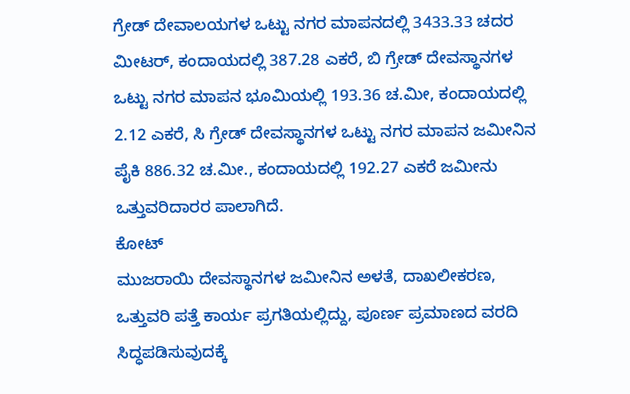ಗ್ರೇಡ್ ದೇವಾಲಯಗಳ ಒಟ್ಟು ನಗರ ಮಾಪನದಲ್ಲಿ 3433.33 ಚದರ ಮೀಟರ್, ಕಂದಾಯದಲ್ಲಿ 387.28 ಎಕರೆ, ಬಿ ಗ್ರೇಡ್ ದೇವಸ್ಥಾನಗಳ ಒಟ್ಟು ನಗರ ಮಾಪನ ಭೂಮಿಯಲ್ಲಿ 193.36 ಚ.ಮೀ, ಕಂದಾಯದಲ್ಲಿ 2.12 ಎಕರೆ, ಸಿ ಗ್ರೇಡ್ ದೇವಸ್ಥಾನಗಳ ಒಟ್ಟು ನಗರ ಮಾಪನ ಜಮೀನಿನ ಪೈಕಿ 886.32 ಚ.ಮೀ., ಕಂದಾಯದಲ್ಲಿ 192.27 ಎಕರೆ ಜಮೀನು ಒತ್ತುವರಿದಾರರ ಪಾಲಾಗಿದೆ.
ಕೋಟ್
ಮುಜರಾಯಿ ದೇವಸ್ಥಾನಗಳ ಜಮೀನಿನ ಅಳತೆ, ದಾಖಲೀಕರಣ, ಒತ್ತುವರಿ ಪತ್ತೆ ಕಾರ್ಯ ಪ್ರಗತಿಯಲ್ಲಿದ್ದು, ಪೂರ್ಣ ಪ್ರಮಾಣದ ವರದಿ ಸಿದ್ಧಪಡಿಸುವುದಕ್ಕೆ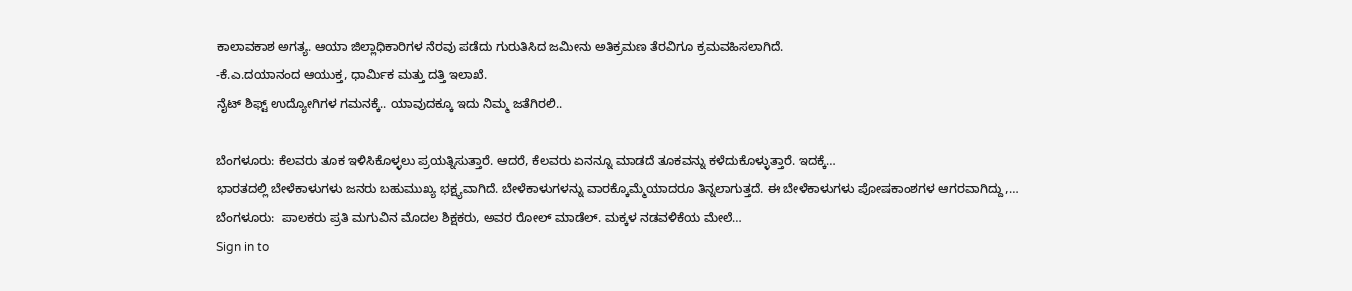ಕಾಲಾವಕಾಶ ಅಗತ್ಯ. ಆಯಾ ಜಿಲ್ಲಾಧಿಕಾರಿಗಳ ನೆರವು ಪಡೆದು ಗುರುತಿಸಿದ ಜಮೀನು ಅತಿಕ್ರಮಣ ತೆರವಿಗೂ ಕ್ರಮವಹಿಸಲಾಗಿದೆ.
-ಕೆ.ಎ.ದಯಾನಂದ ಆಯುಕ್ತ, ಧಾರ್ವಿುಕ ಮತ್ತು ದತ್ತಿ ಇಲಾಖೆ.
ನೈಟ್ ಶಿಫ್ಟ್ ಉದ್ಯೋಗಿಗಳ ಗಮನಕ್ಕೆ.. ಯಾವುದಕ್ಕೂ ಇದು ನಿಮ್ಮ ಜತೆಗಿರಲಿ..

ಬೆಂಗಳೂರು: ಕೆಲವರು ತೂಕ ಇಳಿಸಿಕೊಳ್ಳಲು ಪ್ರಯತ್ನಿಸುತ್ತಾರೆ. ಆದರೆ, ಕೆಲವರು ಏನನ್ನೂ ಮಾಡದೆ ತೂಕವನ್ನು ಕಳೆದುಕೊಳ್ಳುತ್ತಾರೆ. ಇದಕ್ಕೆ…
ಭಾರತದಲ್ಲಿ ಬೇಳೆಕಾಳುಗಳು ಜನರು ಬಹುಮುಖ್ಯ ಭಕ್ಷ್ಯವಾಗಿದೆ. ಬೇಳೆಕಾಳುಗಳನ್ನು ವಾರಕ್ಕೊಮ್ಮೆಯಾದರೂ ತಿನ್ನಲಾಗುತ್ತದೆ. ಈ ಬೇಳೆಕಾಳುಗಳು ಪೋಷಕಾಂಶಗಳ ಆಗರವಾಗಿದ್ದು,…
ಬೆಂಗಳೂರು:  ಪಾಲಕರು ಪ್ರತಿ ಮಗುವಿನ ಮೊದಲ ಶಿಕ್ಷಕರು, ಅವರ ರೋಲ್ ಮಾಡೆಲ್. ಮಕ್ಕಳ ನಡವಳಿಕೆಯ ಮೇಲೆ…
Sign in to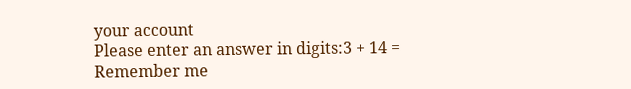your account
Please enter an answer in digits:3 + 14 =
Remember me